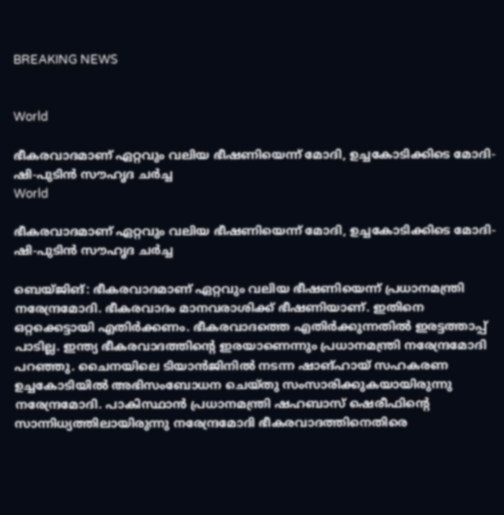BREAKING NEWS


World

ഭീകരവാദമാണ് ഏറ്റവും വലിയ ഭീഷണിയെന്ന് മോദി, ഉച്ചകോടിക്കിടെ മോദി-ഷി-പുടിന്‍ സൗഹൃദ ചര്‍ച്ച
World

ഭീകരവാദമാണ് ഏറ്റവും വലിയ ഭീഷണിയെന്ന് മോദി, ഉച്ചകോടിക്കിടെ മോദി-ഷി-പുടിന്‍ സൗഹൃദ ചര്‍ച്ച

ബെയ്ജിങ്: ഭീകരവാദമാണ് ഏറ്റവും വലിയ ഭീഷണിയെന്ന് പ്രധാനമന്ത്രി നരേന്ദ്രമോദി. ഭീകരവാദം മാനവരാശിക്ക് ഭീഷണിയാണ്. ഇതിനെ ഒറ്റക്കെട്ടായി എതിര്‍ക്കണം. ഭീകരവാദത്തെ എതിര്‍ക്കുന്നതില്‍ ഇരട്ടത്താപ്പ് പാടില്ല. ഇന്ത്യ ഭീകരവാദത്തിന്റെ ഇരയാണെന്നും പ്രധാനമന്ത്രി നരേന്ദ്രമോദി പറഞ്ഞു. ചൈനയിലെ ടിയാന്‍ജിനില്‍ നടന്ന ഷാങ്ഹായ് സഹകരണ ഉച്ചകോടിയില്‍ അഭിസംബോധന ചെയ്തു സംസാരിക്കുകയായിരുന്നു നരേന്ദ്രമോദി. പാകിസ്ഥാന്‍ പ്രധാനമന്ത്രി ഷഹബാസ് ഷെരീഫിന്റെ സാന്നിധ്യത്തിലായിരുന്നു നരേന്ദ്രമോദി ഭീകരവാദത്തിനെതിരെ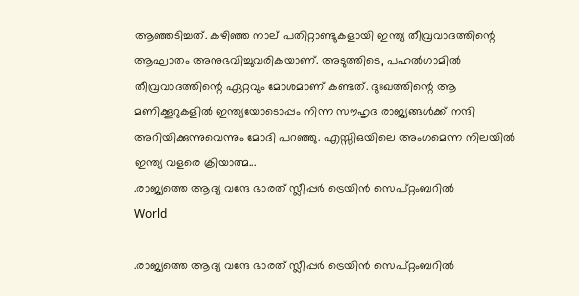ആഞ്ഞടിച്ചത്. കഴിഞ്ഞ നാല് പതിറ്റാണ്ടുകളായി ഇന്ത്യ തീവ്രവാദത്തിന്റെ ആഘാതം അനുഭവിച്ചുവരികയാണ്. അടുത്തിടെ, പഹല്‍ഗാമില്‍ തീവ്രവാദത്തിന്റെ ഏറ്റവും മോശമാണ് കണ്ടത്. ദുഃഖത്തിന്റെ ആ മണിക്കൂറുകളില്‍ ഇന്ത്യയോടൊപ്പം നിന്ന സൗഹൃദ രാജ്യങ്ങള്‍ക്ക് നന്ദി അറിയിക്കുന്നുവെന്നും മോദി പറഞ്ഞു. എസ്സിഒയിലെ അംഗമെന്ന നിലയില്‍ ഇന്ത്യ വളരെ ക്രിയാത്മ...
.രാജ്യത്തെ ആദ്യ വന്ദേ ഭാരത് സ്ലീപ്പര്‍ ട്രെയിന്‍ സെപ്റ്റംബറില്‍
World

.രാജ്യത്തെ ആദ്യ വന്ദേ ഭാരത് സ്ലീപ്പര്‍ ട്രെയിന്‍ സെപ്റ്റംബറില്‍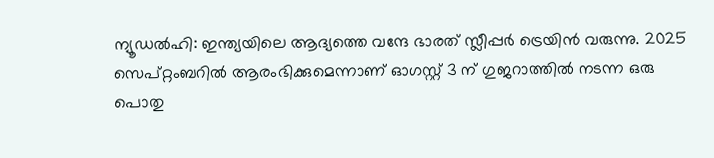ന്യൂഡല്‍ഹി: ഇന്ത്യയിലെ ആദ്യത്തെ വന്ദേ ഭാരത് സ്ലീപ്പര്‍ ട്രെയിന്‍ വരുന്നു. 2025 സെപ്റ്റംബറില്‍ ആരംഭിക്കുമെന്നാണ് ഓഗസ്റ്റ് 3 ന് ഗുജറാത്തില്‍ നടന്ന ഒരു പൊതു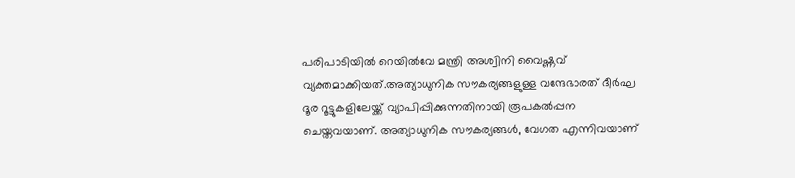പരിപാടിയില്‍ റെയില്‍വേ മന്ത്രി അശ്വിനി വൈഷ്ണവ് വ്യക്തമാക്കിയത്.അത്യാധുനിക സൗകര്യങ്ങളുള്ള വന്ദേഭാരത് ദീര്‍ഘ ദൂര റൂട്ടുകളിലേയ്ക്ക് വ്യാപിപ്പിക്കുന്നതിനായി രൂപകല്‍പ്പന ചെയ്തവയാണ്. അത്യാധുനിക സൗകര്യങ്ങള്‍, വേഗത എന്നിവയാണ്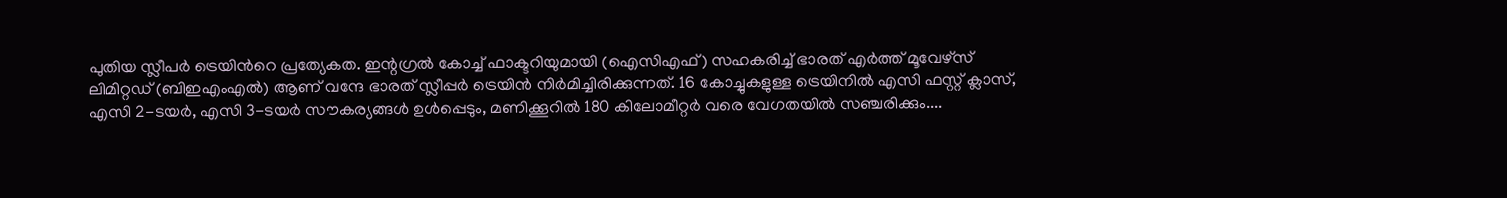പുതിയ സ്ലീപര്‍ ട്രെയിന്‍റെ പ്രത്യേകത. ഇന്റഗ്രല്‍ കോച്ച് ഫാക്ടറിയുമായി (ഐസിഎഫ്) സഹകരിച്ച് ഭാരത് എര്‍ത്ത് മൂവേഴ്സ് ലിമിറ്റഡ് (ബിഇഎംഎല്‍) ആണ് വന്ദേ ഭാരത് സ്ലീപ്പര്‍ ട്രെയിന്‍ നിര്‍മിച്ചിരിക്കുന്നത്. 16 കോച്ചുകളുള്ള ട്രെയിനില്‍ എസി ഫസ്റ്റ് ക്ലാസ്, എസി 2-ടയര്‍, എസി 3-ടയര്‍ സൗകര്യങ്ങള്‍ ഉള്‍പ്പെടും, മണിക്കൂറില്‍ 180 കിലോമീറ്റര്‍ വരെ വേഗതയില്‍ സഞ്ചരിക്കും....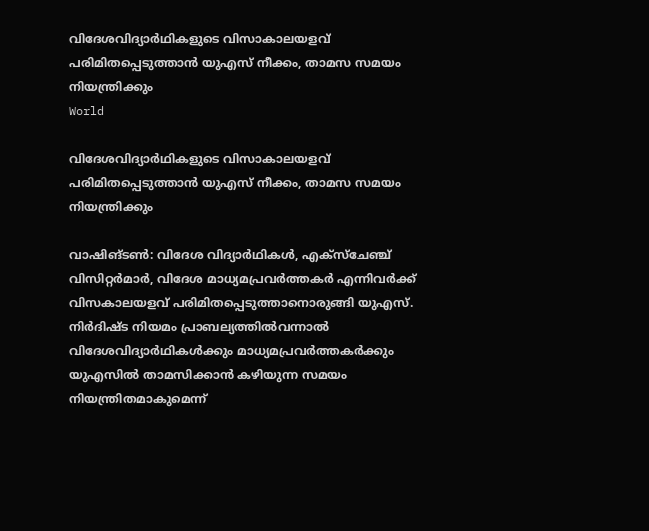വിദേശവിദ്യാര്‍ഥികളുടെ വിസാകാലയളവ് പരിമിതപ്പെടുത്താന്‍ യുഎസ് നീക്കം, താമസ സമയം നിയന്ത്രിക്കും
World

വിദേശവിദ്യാര്‍ഥികളുടെ വിസാകാലയളവ് പരിമിതപ്പെടുത്താന്‍ യുഎസ് നീക്കം, താമസ സമയം നിയന്ത്രിക്കും

വാഷിങ്ടണ്‍: വിദേശ വിദ്യാര്‍ഥികള്‍, എക്‌സ്‌ചേഞ്ച് വിസിറ്റര്‍മാര്‍, വിദേശ മാധ്യമപ്രവര്‍ത്തകര്‍ എന്നിവര്‍ക്ക് വിസകാലയളവ് പരിമിതപ്പെടുത്താനൊരുങ്ങി യുഎസ്. നിര്‍ദിഷ്ട നിയമം പ്രാബല്യത്തില്‍വന്നാല്‍ വിദേശവിദ്യാര്‍ഥികള്‍ക്കും മാധ്യമപ്രവര്‍ത്തകര്‍ക്കും യുഎസില്‍ താമസിക്കാന്‍ കഴിയുന്ന സമയം നിയന്ത്രിതമാകുമെന്ന്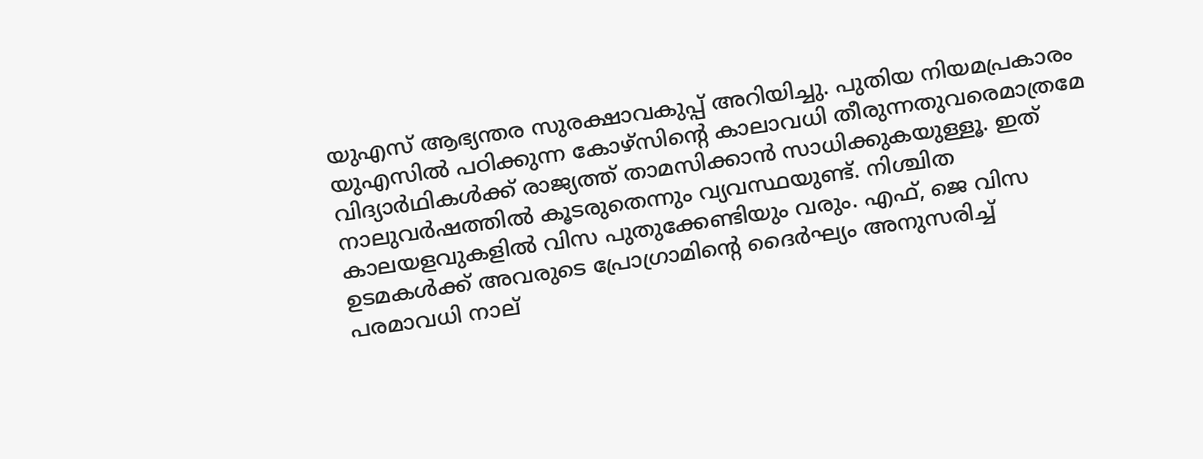യുഎസ് ആഭ്യന്തര സുരക്ഷാവകുപ്പ് അറിയിച്ചു. പുതിയ നിയമപ്രകാരം യുഎസില്‍ പഠിക്കുന്ന കോഴ്‌സിന്റെ കാലാവധി തീരുന്നതുവരെമാത്രമേ വിദ്യാര്‍ഥികള്‍ക്ക് രാജ്യത്ത് താമസിക്കാന്‍ സാധിക്കുകയുള്ളൂ. ഇത് നാലുവര്‍ഷത്തില്‍ കൂടരുതെന്നും വ്യവസ്ഥയുണ്ട്. നിശ്ചിത കാലയളവുകളില്‍ വിസ പുതുക്കേണ്ടിയും വരും. എഫ്, ജെ വിസ ഉടമകള്‍ക്ക് അവരുടെ പ്രോഗ്രാമിന്റെ ദൈര്‍ഘ്യം അനുസരിച്ച് പരമാവധി നാല്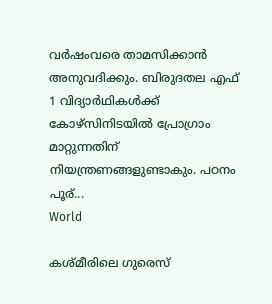വര്‍ഷംവരെ താമസിക്കാന്‍ അനുവദിക്കും. ബിരുദതല എഫ് 1 വിദ്യാര്‍ഥികള്‍ക്ക് കോഴ്‌സിനിടയില്‍ പ്രോഗ്രാം മാറ്റുന്നതിന് നിയന്ത്രണങ്ങളുണ്ടാകും. പഠനം പൂര്...
World

കശ്മീരിലെ ഗുരെസ്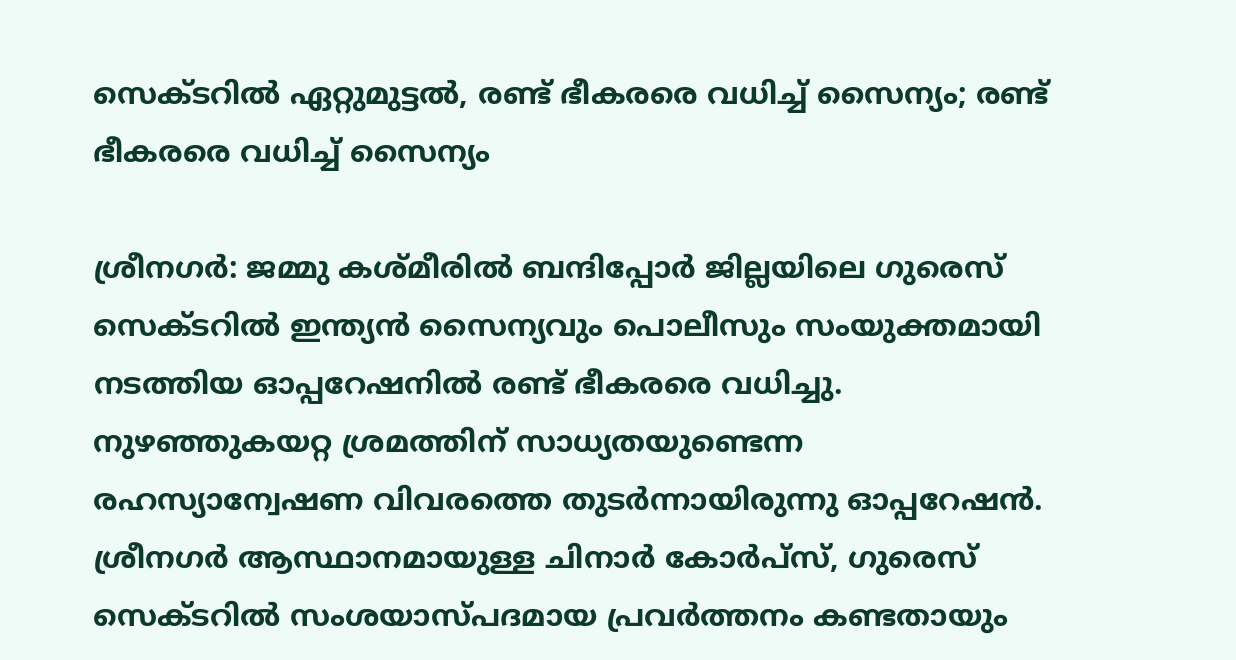സെക്ടറില്‍ ഏറ്റുമുട്ടല്‍, രണ്ട് ഭീകരരെ വധിച്ച് സൈന്യം; രണ്ട് ഭീകരരെ വധിച്ച് സൈന്യം

ശ്രീനഗര്‍: ജമ്മു കശ്മീരില്‍ ബന്ദിപ്പോര്‍ ജില്ലയിലെ ഗുരെസ് സെക്ടറില്‍ ഇന്ത്യന്‍ സൈന്യവും പൊലീസും സംയുക്തമായി നടത്തിയ ഓപ്പറേഷനില്‍ രണ്ട് ഭീകരരെ വധിച്ചു. നുഴഞ്ഞുകയറ്റ ശ്രമത്തിന് സാധ്യതയുണ്ടെന്ന രഹസ്യാന്വേഷണ വിവരത്തെ തുടര്‍ന്നായിരുന്നു ഓപ്പറേഷന്‍. ശ്രീനഗര്‍ ആസ്ഥാനമായുള്ള ചിനാര്‍ കോര്‍പ്‌സ്, ഗുരെസ് സെക്ടറില്‍ സംശയാസ്പദമായ പ്രവര്‍ത്തനം കണ്ടതായും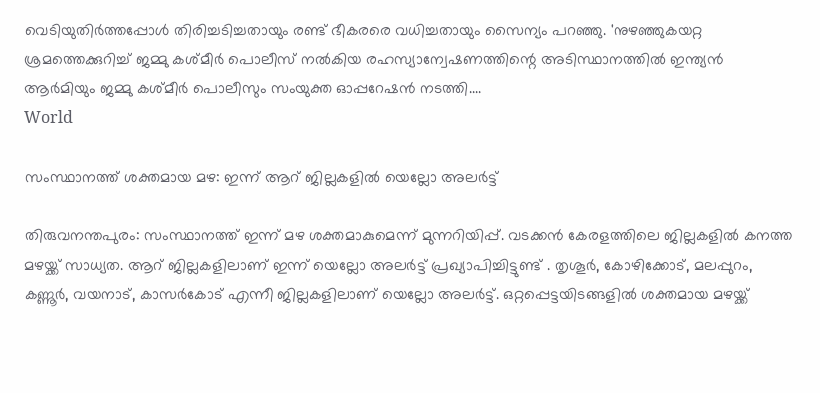വെടിയുതിര്‍ത്തപ്പോള്‍ തിരിച്ചടിച്ചതായും രണ്ട് ഭീകരരെ വധിച്ചതായും സൈന്യം പറഞ്ഞു. 'നുഴഞ്ഞുകയറ്റ ശ്രമത്തെക്കുറിച്ച് ജമ്മു കശ്മീര്‍ പൊലീസ് നല്‍കിയ രഹസ്യാന്വേഷണത്തിന്റെ അടിസ്ഥാനത്തില്‍ ഇന്ത്യന്‍ ആര്‍മിയും ജമ്മു കശ്മീര്‍ പൊലീസും സംയുക്ത ഓപ്പറേഷന്‍ നടത്തി....
World

സംസ്ഥാനത്ത് ശക്തമായ മഴ: ഇന്ന് ആറ് ജില്ലകളില്‍ യെല്ലോ അലര്‍ട്ട്

തിരുവനന്തപുരം: സംസ്ഥാനത്ത് ഇന്ന് മഴ ശക്തമാകുമെന്ന് മുന്നറിയിപ്പ്. വടക്കന്‍ കേരളത്തിലെ ജില്ലകളില്‍ കനത്ത മഴയ്ക്ക് സാധ്യത. ആറ് ജില്ലകളിലാണ് ഇന്ന് യെല്ലോ അലര്‍ട്ട് പ്രഖ്യാപിച്ചിട്ടുണ്ട് . തൃശൂര്‍, കോഴിക്കോട്, മലപ്പുറം, കണ്ണൂര്‍, വയനാട്, കാസര്‍കോട് എന്നീ ജില്ലകളിലാണ് യെല്ലോ അലര്‍ട്ട്. ഒറ്റപ്പെട്ടയിടങ്ങളില്‍ ശക്തമായ മഴയ്ക്ക്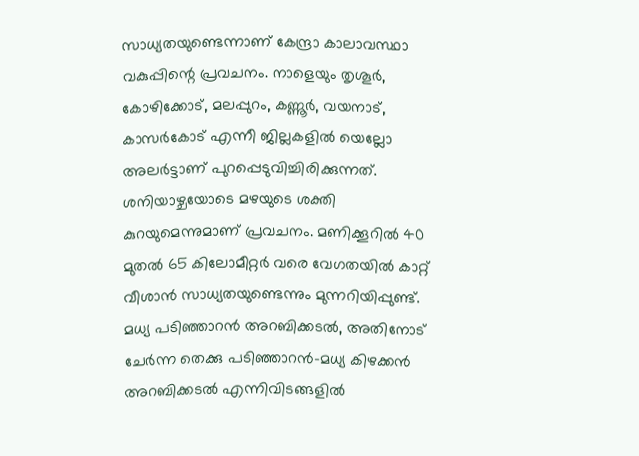സാധ്യതയുണ്ടെന്നാണ് കേന്ദ്രാ കാലാവസ്ഥാ വകുപ്പിന്റെ പ്രവചനം. നാളെയും തൃശൂര്‍, കോഴിക്കോട്, മലപ്പുറം, കണ്ണൂര്‍, വയനാട്, കാസര്‍കോട് എന്നീ ജില്ലകളില്‍ യെല്ലോ അലര്‍ട്ടാണ് പുറപ്പെടുവിച്ചിരിക്കുന്നത്. ശനിയാഴ്ചയോടെ മഴയുടെ ശക്തി കുറയുമെന്നുമാണ് പ്രവചനം. മണിക്കൂറില്‍ 40 മുതല്‍ 65 കിലോമീറ്റര്‍ വരെ വേഗതയില്‍ കാറ്റ് വീശാന്‍ സാധ്യതയുണ്ടെന്നും മുന്നറിയിപ്പുണ്ട്. മധ്യ പടിഞ്ഞാറന്‍ അറബിക്കടല്‍, അതിനോട് ചേര്‍ന്ന തെക്കു പടിഞ്ഞാറന്‍-മധ്യ കിഴക്കന്‍ അറബിക്കടല്‍ എന്നിവിടങ്ങളില്‍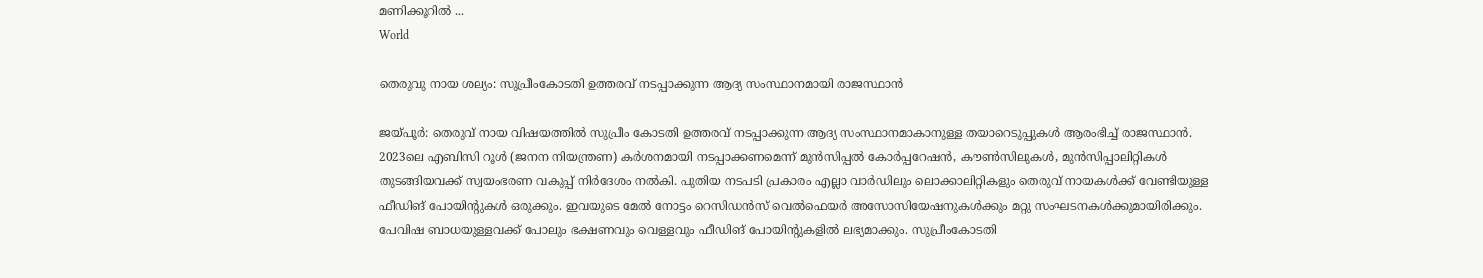മണിക്കൂറില്‍ ...
World

തെരുവു നായ ശല്യം: സുപ്രീംകോടതി ഉത്തരവ് നടപ്പാക്കുന്ന ആദ്യ സംസ്ഥാനമായി രാജസ്ഥാന്‍

ജയ്പൂര്‍: തെരുവ് നായ വിഷയത്തില്‍ സുപ്രീം കോടതി ഉത്തരവ് നടപ്പാക്കുന്ന ആദ്യ സംസ്ഥാനമാകാനുള്ള തയാറെടുപ്പുകള്‍ ആരംഭിച്ച് രാജസ്ഥാന്‍. 2023ലെ എബിസി റൂള്‍ (ജനന നിയന്ത്രണ) കര്‍ശനമായി നടപ്പാക്കണമെന്ന് മുന്‍സിപ്പല്‍ കോര്‍പ്പറേഷന്‍, കൗണ്‍സിലുകള്‍, മുന്‍സിപ്പാലിറ്റികള്‍ തുടങ്ങിയവക്ക് സ്വയംഭരണ വകുപ്പ് നിര്‍ദേശം നല്‍കി. പുതിയ നടപടി പ്രകാരം എല്ലാ വാര്‍ഡിലും ലൊക്കാലിറ്റികളും തെരുവ് നായകള്‍ക്ക് വേണ്ടിയുള്ള ഫീഡിങ് പോയിന്റുകള്‍ ഒരുക്കും. ഇവയുടെ മേല്‍ നോട്ടം റെസിഡന്‍സ് വെല്‍ഫെയര്‍ അസോസിയേഷനുകള്‍ക്കും മറ്റു സംഘടനകള്‍ക്കുമായിരിക്കും. പേവിഷ ബാധയുള്ളവക്ക് പോലും ഭക്ഷണവും വെള്ളവും ഫീഡിങ് പോയിന്റുകളില്‍ ലഭ്യമാക്കും. സുപ്രീംകോടതി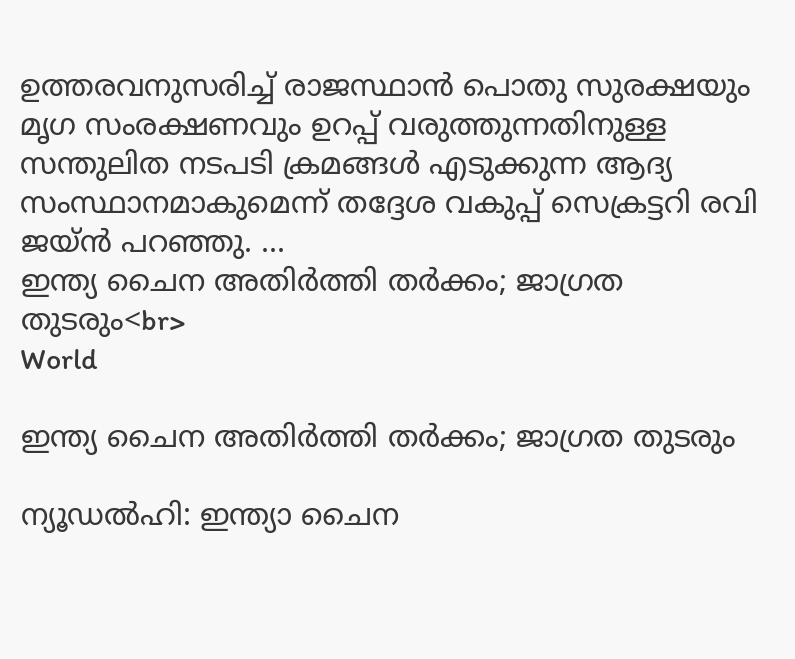ഉത്തരവനുസരിച്ച് രാജസ്ഥാന്‍ പൊതു സുരക്ഷയും മൃഗ സംരക്ഷണവും ഉറപ്പ് വരുത്തുന്നതിനുള്ള സന്തുലിത നടപടി ക്രമങ്ങള്‍ എടുക്കുന്ന ആദ്യ സംസ്ഥാനമാകുമെന്ന് തദ്ദേശ വകുപ്പ് സെക്രട്ടറി രവി ജയ്ന്‍ പറഞ്ഞു. ...
ഇന്ത്യ ചൈന അതിർത്തി തർക്കം; ജാഗ്രത തുടരും<br>
World

ഇന്ത്യ ചൈന അതിർത്തി തർക്കം; ജാഗ്രത തുടരും

ന്യൂഡൽഹി: ഇന്ത്യാ ചൈന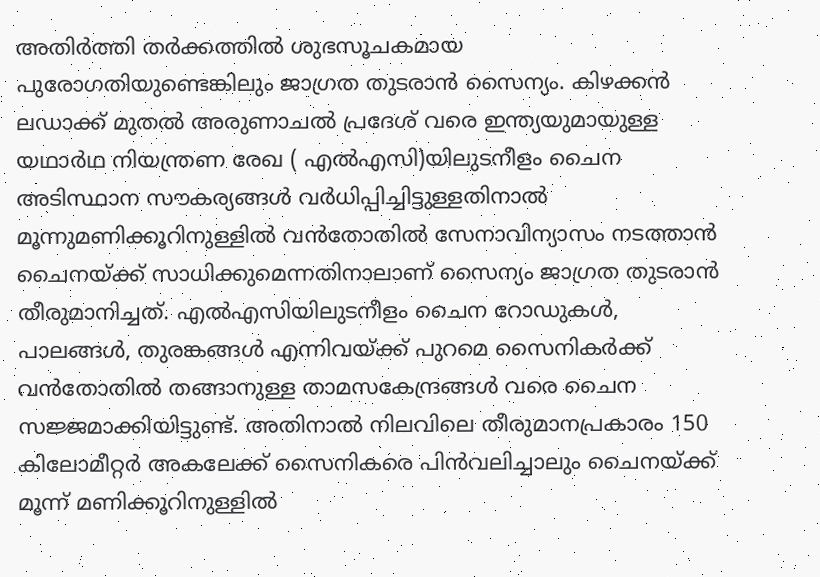അതിർത്തി തർക്കത്തിൽ ശുഭസൂചകമായ പുരോഗതിയുണ്ടെങ്കിലും ജാഗ്രത തുടരാൻ സൈന്യം. കിഴക്കൻ ലഡാക്ക് മുതൽ അരുണാചൽ പ്രദേശ് വരെ ഇന്ത്യയുമായുള്ള യഥാർഥ നിയന്ത്രണ രേഖ ( എൽഎസി)യിലുടനീളം ചൈന അടിസ്ഥാന സൗകര്യങ്ങൾ വർധിപ്പിച്ചിട്ടുള്ളതിനാൽ മൂന്നുമണിക്കൂറിനുള്ളിൽ വൻതോതിൽ സേനാവിന്യാസം നടത്താൻ ചൈനയ്ക്ക് സാധിക്കുമെന്നതിനാലാണ് സൈന്യം ജാഗ്രത തുടരാൻ തീരുമാനിച്ചത്. എൽഎസിയിലുടനീളം ചൈന റോഡുകൾ, പാലങ്ങൾ, തുരങ്കങ്ങൾ എന്നിവയ്ക്ക് പുറമെ സൈനികർക്ക് വൻതോതിൽ തങ്ങാനുള്ള താമസകേന്ദ്രങ്ങൾ വരെ ചൈന സജ്ജമാക്കിയിട്ടുണ്ട്. അതിനാൽ നിലവിലെ തീരുമാനപ്രകാരം 150 കിലോമീറ്റർ അകലേക്ക് സൈനികരെ പിൻവലിച്ചാലും ചൈനയ്ക്ക് മൂന്ന് മണിക്കൂറിനുള്ളിൽ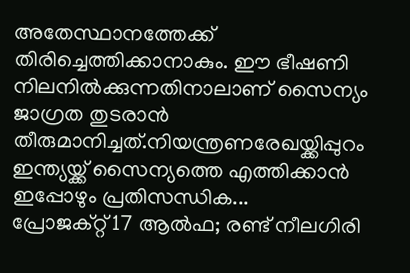അതേസ്ഥാനത്തേക്ക് തിരിച്ചെത്തിക്കാനാകും. ഈ ഭീഷണി നിലനിൽക്കുന്നതിനാലാണ് സൈന്യം ജാഗ്രത തുടരാൻ തീരുമാനിച്ചത്.നിയന്ത്രണരേഖയ്ക്കിപ്പുറം ഇന്ത്യയ്ക്ക് സൈന്യത്തെ എത്തിക്കാൻ ഇപ്പോഴും പ്രതിസന്ധിക...
പ്രോജക്റ്റ് 17 ആല്‍ഫ; രണ്ട് നീലഗിരി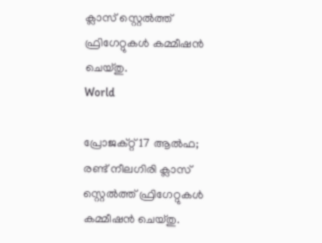ക്ലാസ് സ്റ്റെല്‍ത്ത് ഫ്രിഗേറ്റുകള്‍ കമ്മീഷന്‍ ചെയ്തു.
World

പ്രോജക്റ്റ് 17 ആല്‍ഫ; രണ്ട് നീലഗിരി ക്ലാസ് സ്റ്റെല്‍ത്ത് ഫ്രിഗേറ്റുകള്‍ കമ്മീഷന്‍ ചെയ്തു.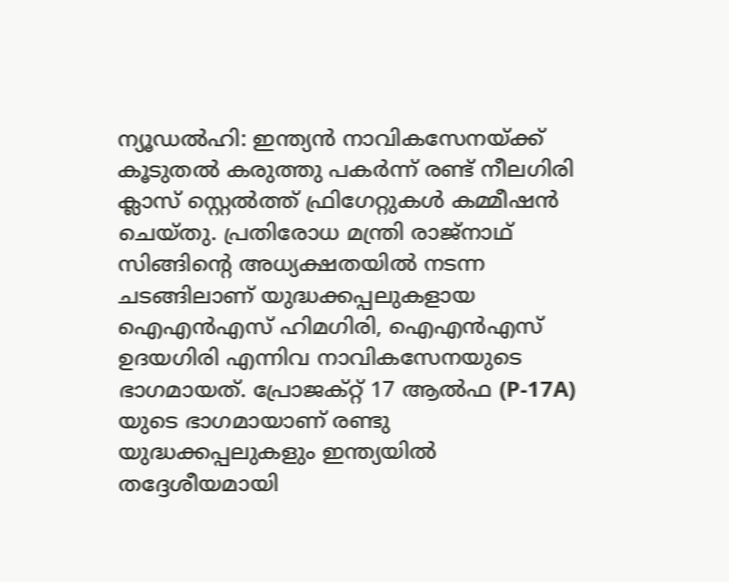ന്യൂഡല്‍ഹി: ഇന്ത്യന്‍ നാവികസേനയ്ക്ക് കൂടുതല്‍ കരുത്തു പകര്‍ന്ന് രണ്ട് നീലഗിരി ക്ലാസ് സ്റ്റെല്‍ത്ത് ഫ്രിഗേറ്റുകള്‍ കമ്മീഷന്‍ ചെയ്തു. പ്രതിരോധ മന്ത്രി രാജ്നാഥ് സിങ്ങിന്റെ അധ്യക്ഷതയില്‍ നടന്ന ചടങ്ങിലാണ് യുദ്ധക്കപ്പലുകളായ ഐഎന്‍എസ് ഹിമഗിരി, ഐഎന്‍എസ് ഉദയഗിരി എന്നിവ നാവികസേനയുടെ ഭാഗമായത്. പ്രോജക്റ്റ് 17 ആല്‍ഫ (P-17A) യുടെ ഭാഗമായാണ് രണ്ടു യുദ്ധക്കപ്പലുകളും ഇന്ത്യയില്‍ തദ്ദേശീയമായി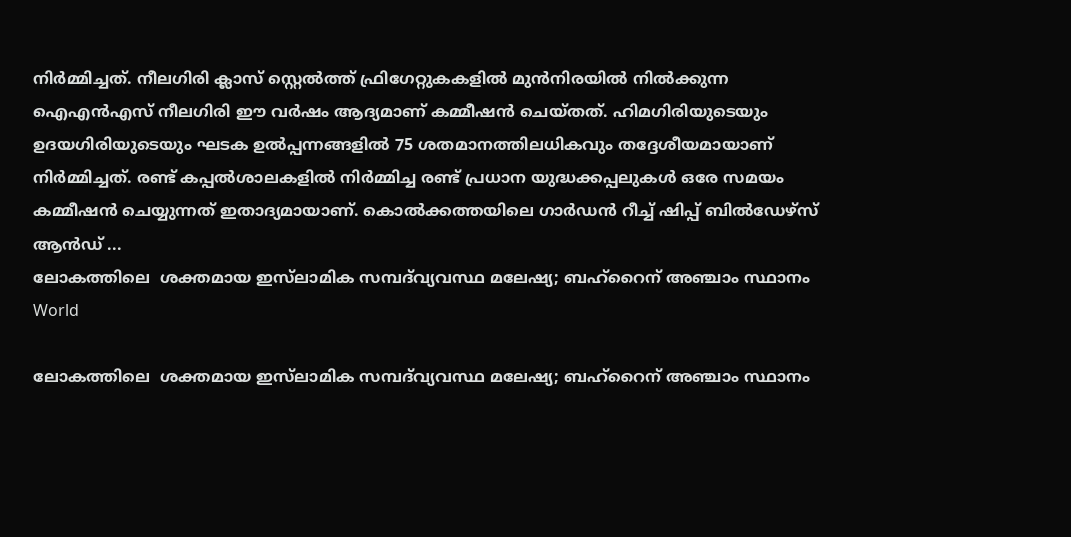നിര്‍മ്മിച്ചത്. നീലഗിരി ക്ലാസ് സ്റ്റെല്‍ത്ത് ഫ്രിഗേറ്റുകകളില്‍ മുന്‍നിരയില്‍ നില്‍ക്കുന്ന ഐഎന്‍എസ് നീലഗിരി ഈ വര്‍ഷം ആദ്യമാണ് കമ്മീഷന്‍ ചെയ്തത്. ഹിമഗിരിയുടെയും ഉദയഗിരിയുടെയും ഘടക ഉല്‍പ്പന്നങ്ങളില്‍ 75 ശതമാനത്തിലധികവും തദ്ദേശീയമായാണ് നിര്‍മ്മിച്ചത്. രണ്ട് കപ്പല്‍ശാലകളില്‍ നിര്‍മ്മിച്ച രണ്ട് പ്രധാന യുദ്ധക്കപ്പലുകള്‍ ഒരേ സമയം കമ്മീഷന്‍ ചെയ്യുന്നത് ഇതാദ്യമായാണ്. കൊല്‍ക്കത്തയിലെ ഗാര്‍ഡന്‍ റീച്ച് ഷിപ്പ് ബില്‍ഡേഴ്സ് ആന്‍ഡ് ...
ലോകത്തിലെ  ശക്തമായ ഇസ്‌ലാമിക സമ്പദ്‌വ്യവസ്ഥ മലേഷ്യ; ബഹ്‌റൈന് അഞ്ചാം സ്ഥാനം
World

ലോകത്തിലെ  ശക്തമായ ഇസ്‌ലാമിക സമ്പദ്‌വ്യവസ്ഥ മലേഷ്യ; ബഹ്‌റൈന് അഞ്ചാം സ്ഥാനം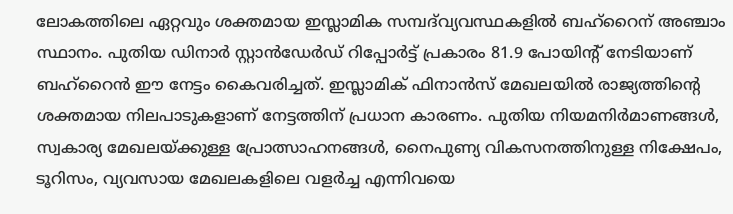ലോകത്തിലെ ഏറ്റവും ശക്തമായ ഇസ്ലാമിക സമ്പദ്‌വ്യവസ്ഥകളിൽ ബഹ്‌റൈന് അഞ്ചാം സ്ഥാനം. പുതിയ ഡിനാർ സ്റ്റാൻഡേർഡ് റിപ്പോർട്ട് പ്രകാരം 81.9 പോയിന്റ് നേടിയാണ് ബഹ്‌റൈൻ ഈ നേട്ടം കൈവരിച്ചത്. ഇസ്ലാമിക് ഫിനാൻസ് മേഖലയിൽ രാജ്യത്തിന്റെ ശക്തമായ നിലപാടുകളാണ് നേട്ടത്തിന് പ്രധാന കാരണം. പുതിയ നിയമനിർമാണങ്ങൾ, സ്വകാര്യ മേഖലയ്ക്കുള്ള പ്രോത്സാഹനങ്ങൾ, നൈപുണ്യ വികസനത്തിനുള്ള നിക്ഷേപം, ടൂറിസം, വ്യവസായ മേഖലകളിലെ വളർച്ച എന്നിവയെ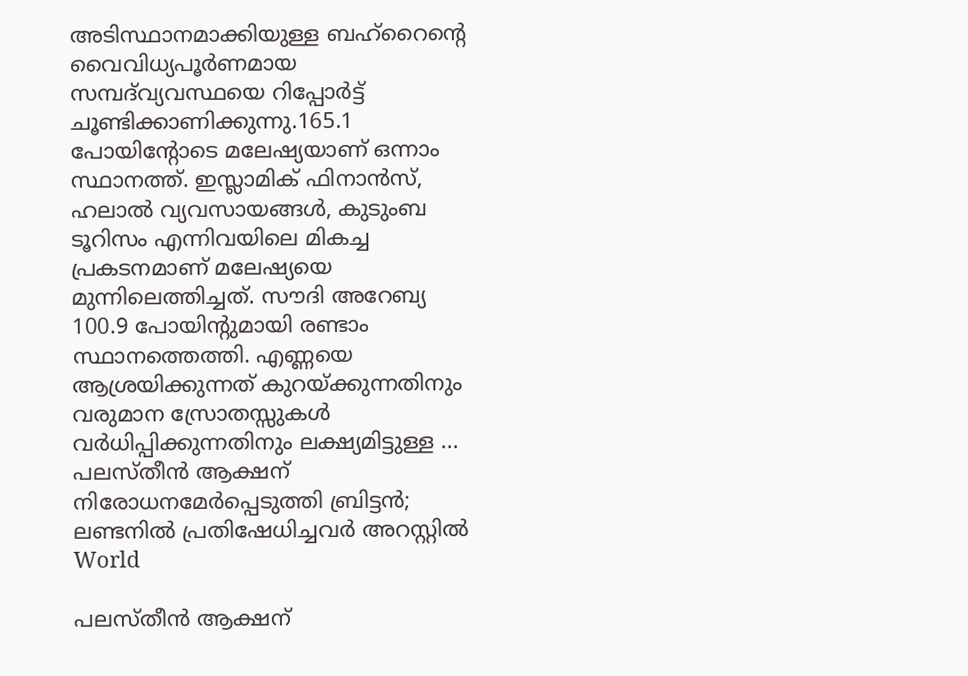അടിസ്ഥാനമാക്കിയുള്ള ബഹ്‌റൈന്‍റെ വൈവിധ്യപൂർണമായ സമ്പദ്‌വ്യവസ്ഥയെ റിപ്പോർട്ട് ചൂണ്ടിക്കാണിക്കുന്നു.165.1 പോയിന്റോടെ മലേഷ്യയാണ് ഒന്നാം സ്ഥാനത്ത്. ഇസ്ലാമിക് ഫിനാൻസ്, ഹലാൽ വ്യവസായങ്ങൾ, കുടുംബ ടൂറിസം എന്നിവയിലെ മികച്ച പ്രകടനമാണ് മലേഷ്യയെ മുന്നിലെത്തിച്ചത്. സൗദി അറേബ്യ 100.9 പോയിന്റുമായി രണ്ടാം സ്ഥാനത്തെത്തി. എണ്ണയെ ആശ്രയിക്കുന്നത് കുറയ്ക്കുന്നതിനും വരുമാന സ്രോതസ്സുകൾ വർധിപ്പിക്കുന്നതിനും ലക്ഷ്യമിട്ടുള്ള ...
പലസ്തീൻ ആക്ഷന് നിരോധനമേർപ്പെടുത്തി ബ്രിട്ടൻ; ലണ്ടനിൽ പ്രതിഷേധിച്ചവർ അറസ്റ്റിൽ
World

പലസ്തീൻ ആക്ഷന്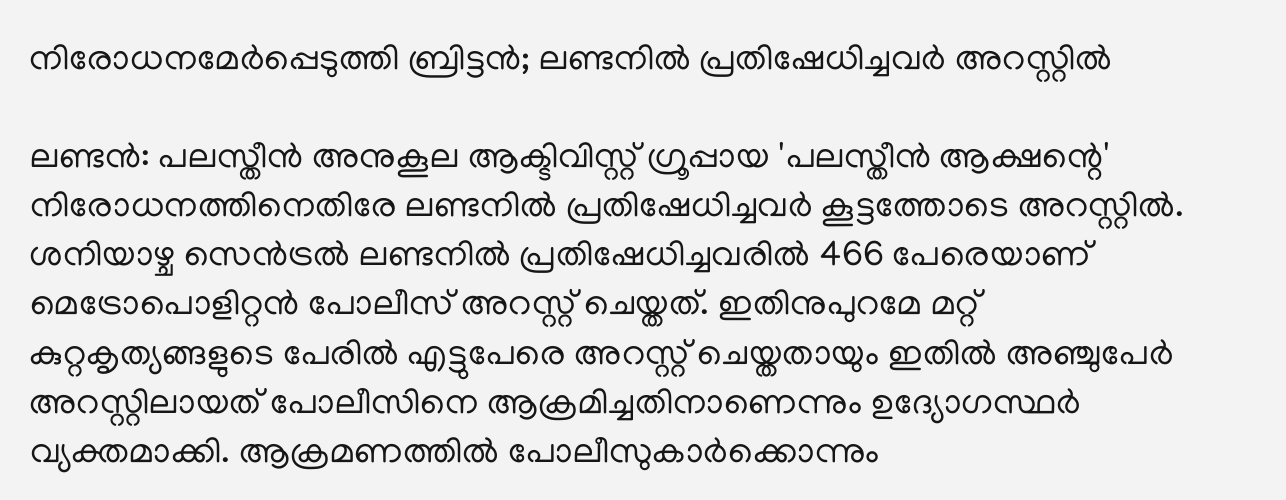നിരോധനമേർപ്പെടുത്തി ബ്രിട്ടൻ; ലണ്ടനിൽ പ്രതിഷേധിച്ചവർ അറസ്റ്റിൽ

ലണ്ടൻ: പലസ്തീൻ അനുകൂല ആക്ടിവിസ്റ്റ് ഗ്രൂപ്പായ 'പലസ്തീൻ ആക്ഷന്റെ' നിരോധനത്തിനെതിരേ ലണ്ടനിൽ പ്രതിഷേധിച്ചവർ കൂട്ടത്തോടെ അറസ്റ്റിൽ. ശനിയാഴ്ച സെൻട്രൽ ലണ്ടനിൽ പ്രതിഷേധിച്ചവരിൽ 466 പേരെയാണ് മെട്രോപൊളിറ്റൻ പോലീസ് അറസ്റ്റ് ചെയ്തത്. ഇതിനുപുറമേ മറ്റ് കുറ്റകൃത്യങ്ങളുടെ പേരിൽ എട്ടുപേരെ അറസ്റ്റ് ചെയ്തതായും ഇതിൽ അഞ്ചുപേർ അറസ്റ്റിലായത് പോലീസിനെ ആക്രമിച്ചതിനാണെന്നും ഉദ്യോഗസ്ഥർ വ്യക്തമാക്കി. ആക്രമണത്തിൽ പോലീസുകാർക്കൊന്നും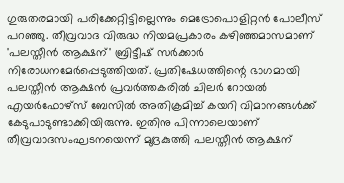ഗുരുതരമായി പരിക്കേറ്റിട്ടില്ലെന്നും മെട്രോപൊളിറ്റൻ പോലീസ് പറഞ്ഞു. തീവ്രവാദ വിരുദ്ധ നിയമപ്രകാരം കഴിഞ്ഞമാസമാണ് 'പലസ്തീൻ ആക്ഷന്' ബ്രിട്ടീഷ് സർക്കാർ നിരോധനമേർപ്പെടുത്തിയത്. പ്രതിഷേധത്തിന്റെ ഭാഗമായി പലസ്തീൻ ആക്ഷൻ പ്രവർത്തകരിൽ ചിലർ റോയൽ എയർഫോഴ്സ് ബേസിൽ അതിക്രമിച്ച് കയറി വിമാനങ്ങൾക്ക് കേടുപാടുണ്ടാക്കിയിരുന്നു. ഇതിനു പിന്നാലെയാണ് തീവ്രവാദസംഘടനയെന്ന് മുദ്രകുത്തി പലസ്തീൻ ആക്ഷന്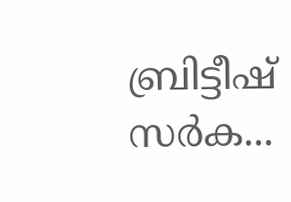ബ്രിട്ടീഷ് സർക...